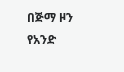በጅማ ዞን የአንድ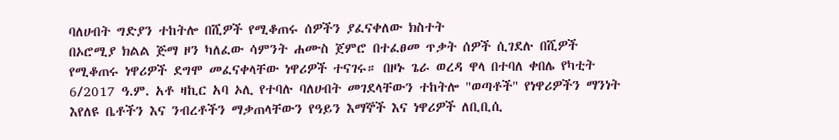ባለሀብት ግድያን ተከትሎ በሺዎች የሚቆጠሩ ሰዎችን ያፈናቀለው ክስተት
በኦሮሚያ ክልል ጅማ ዞን ካለፈው ሳምንት ሐሙስ ጀምሮ በተፈፀመ ጥቃት ሰዎች ሲገደሉ በሺዎች የሚቆጠሩ ነዋሪዎች ደግሞ መፈናቀላቸው ነዋሪዎች ተናገሩ። በዞኑ ጌራ ወረዳ ዋላ በተባለ ቀበሌ የካቲት 6/2017 ዓ.ም. አቶ ዛኪር አባ ኦሊ የተባሉ ባለሀብት መገደላቸውን ተከትሎ "ወጣቶች" የነዋሪዎችን ማንነት እየለዩ ቤቶችን እና ንብረቶችን ማቃጠላቸውን የዓይን እማኞች እና ነዋሪዎች ለቢቢሲ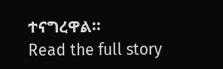ተናግረዋል።
Read the full story